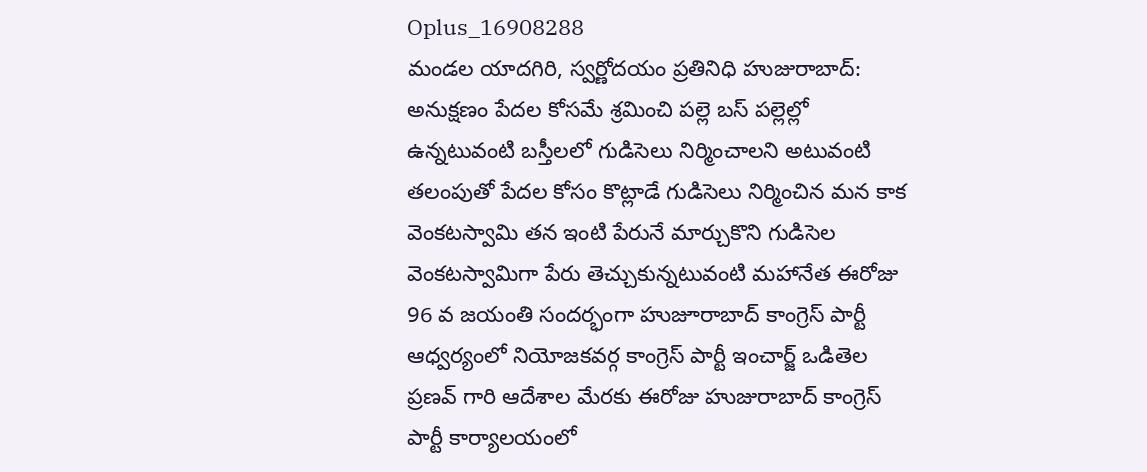Oplus_16908288
మండల యాదగిరి, స్వర్ణోదయం ప్రతినిధి హుజురాబాద్: అనుక్షణం పేదల కోసమే శ్రమించి పల్లె బస్ పల్లెల్లో ఉన్నటువంటి బస్తీలలో గుడిసెలు నిర్మించాలని అటువంటి తలంపుతో పేదల కోసం కొట్లాడే గుడిసెలు నిర్మించిన మన కాక వెంకటస్వామి తన ఇంటి పేరునే మార్చుకొని గుడిసెల వెంకటస్వామిగా పేరు తెచ్చుకున్నటువంటి మహానేత ఈరోజు 96 వ జయంతి సందర్భంగా హుజూరాబాద్ కాంగ్రెస్ పార్టీ ఆధ్వర్యంలో నియోజకవర్గ కాంగ్రెస్ పార్టీ ఇంచార్జ్ ఒడితెల ప్రణవ్ గారి ఆదేశాల మేరకు ఈరోజు హుజురాబాద్ కాంగ్రెస్ పార్టీ కార్యాలయంలో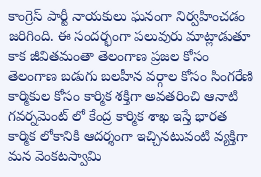కాంగ్రెస్ పార్టీ నాయకులు ఘనంగా నిర్వహించడం జరిగింది. ఈ సందర్భంగా పలువురు మాట్లాడుతూ కాక జీవితమంతా తెలంగాణ ప్రజల కోసం తెలంగాణ బడుగు బలహీన వర్గాల కోసం సింగరేణి కార్మికుల కోసం కార్మిక శక్తిగా అవతరించి ఆనాటి గవర్నమెంట్ లో కేంద్ర కార్మిక శాఖ ఇస్తే భారత కార్మిక లోకానికి ఆదర్శంగా ఇచ్చినటువంటి వ్యక్తిగా మన వెంకటస్వామి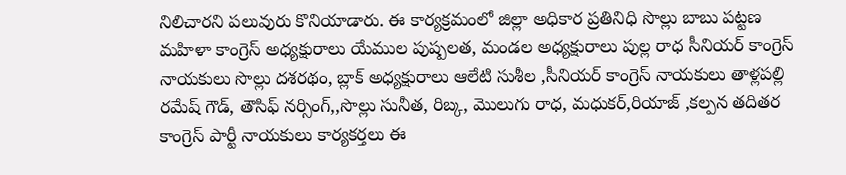నిలిచారని పలువురు కొనియాడారు. ఈ కార్యక్రమంలో జిల్లా అధికార ప్రతినిధి సొల్లు బాబు పట్టణ మహిళా కాంగ్రెస్ అధ్యక్షురాలు యేముల పుష్పలత, మండల అధ్యక్షురాలు పుల్ల రాధ సీనియర్ కాంగ్రెస్ నాయకులు సొల్లు దశరథం, బ్లాక్ అధ్యక్షురాలు ఆలేటి సుశీల ,సీనియర్ కాంగ్రెస్ నాయకులు తాళ్లపల్లి రమేష్ గౌడ్, తౌసిఫ్ నర్సింగ్,,సొల్లు సునీత, రిబ్క, మొలుగు రాధ, మధుకర్,రియాజ్ ,కల్పన తదితర కాంగ్రెస్ పార్టీ నాయకులు కార్యకర్తలు ఈ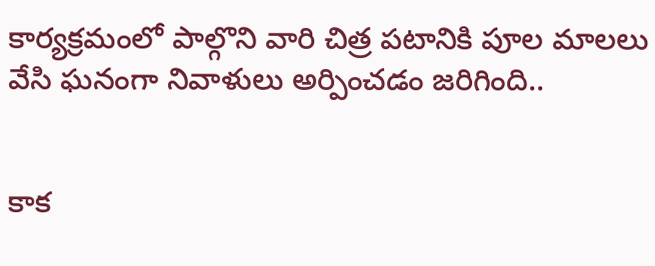కార్యక్రమంలో పాల్గొని వారి చిత్ర పటానికి పూల మాలలు వేసి ఘనంగా నివాళులు అర్పించడం జరిగింది..


కాక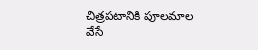చిత్రపటానికి పూలమాల వేసే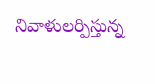నివాళులర్పిస్తున్న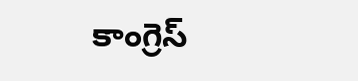కాంగ్రెస్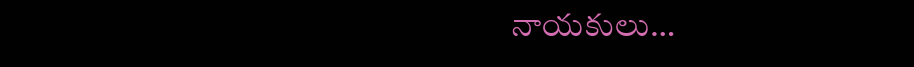నాయకులు…